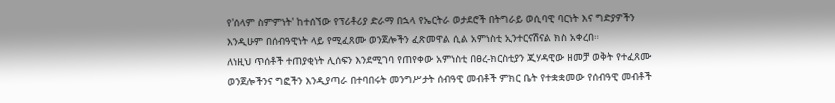የ'ሰላም ስምምነት' ከተሰኘው የፕሪቶሪያ ድራማ በኋላ የኤርትራ ወታደሮች በትግራይ ወሲባዊ ባርነት እና ግድያዎችን እንዲሁም በሰብዓዊነት ላይ የሚፈጸሙ ወንጀሎችን ፈጽመዋል ሲል አምነስቲ ኢንተርናሽናል ክስ አቀረበ።
ለነዚህ ጥሰቶች ተጠያቂነት ሊሰፍን እንደሚገባ የጠየቀው አምነስቲ በፀረ-ክርስቲያን ጂሃዳዊው ዘመቻ ወቅት የተፈጸሙ ወንጀሎችንና ግፎችን እንዲያጣራ በተባበሩት መንግሥታት ሰብዓዊ መብቶች ምክር ቤት የተቋቋመው የሰብዓዊ መብቶች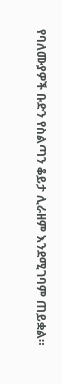የባለሙያዎች ቡድን የስልጣን ቆይታ ሊራዘም እንደሚገባም ጠይቋል።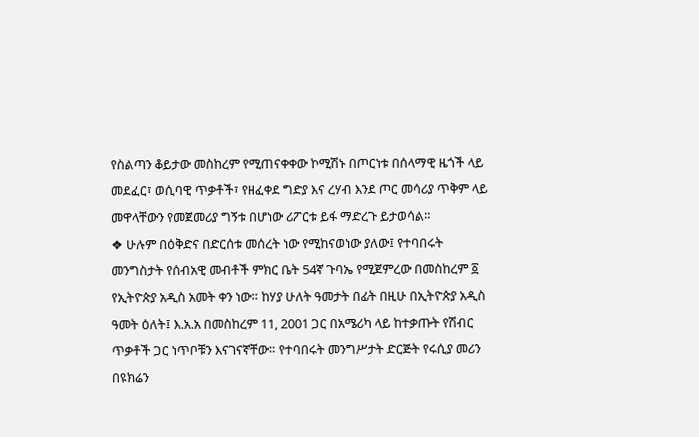የስልጣን ቆይታው መስከረም የሚጠናቀቀው ኮሚሽኑ በጦርነቱ በሰላማዊ ዜጎች ላይ መደፈር፣ ወሲባዊ ጥቃቶች፣ የዘፈቀደ ግድያ እና ረሃብ እንደ ጦር መሳሪያ ጥቅም ላይ መዋላቸውን የመጀመሪያ ግኝቱ በሆነው ሪፖርቱ ይፋ ማድረጉ ይታወሳል።
❖ ሁሉም በዕቅድና በድርሰቱ መሰረት ነው የሚከናወነው ያለው፤ የተባበሩት መንግስታት የሰብአዊ መብቶች ምክር ቤት 54ኛ ጉባኤ የሚጀምረው በመስከረም ፩ የኢትዮጵያ አዲስ አመት ቀን ነው። ከሃያ ሁለት ዓመታት በፊት በዚሁ በኢትዮጵያ አዲስ ዓመት ዕለት፤ እ.አ.አ በመስከረም 11, 2001 ጋር በአሜሪካ ላይ ከተቃጡት የሽብር ጥቃቶች ጋር ነጥቦቹን እናገናኛቸው። የተባበሩት መንግሥታት ድርጅት የሩሲያ መሪን በዩክሬን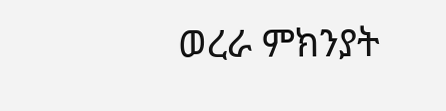ወረራ ምክንያት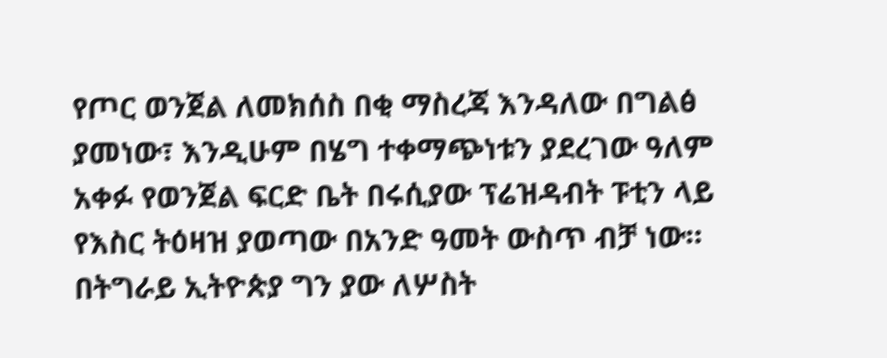የጦር ወንጀል ለመክሰስ በቂ ማስረጃ እንዳለው በግልፅ ያመነው፣ እንዲሁም በሄግ ተቀማጭነቱን ያደረገው ዓለም አቀፉ የወንጀል ፍርድ ቤት በሩሲያው ፕሬዝዳብት ፑቲን ላይ የእስር ትዕዛዝ ያወጣው በአንድ ዓመት ውስጥ ብቻ ነው። በትግራይ ኢትዮጵያ ግን ያው ለሦስት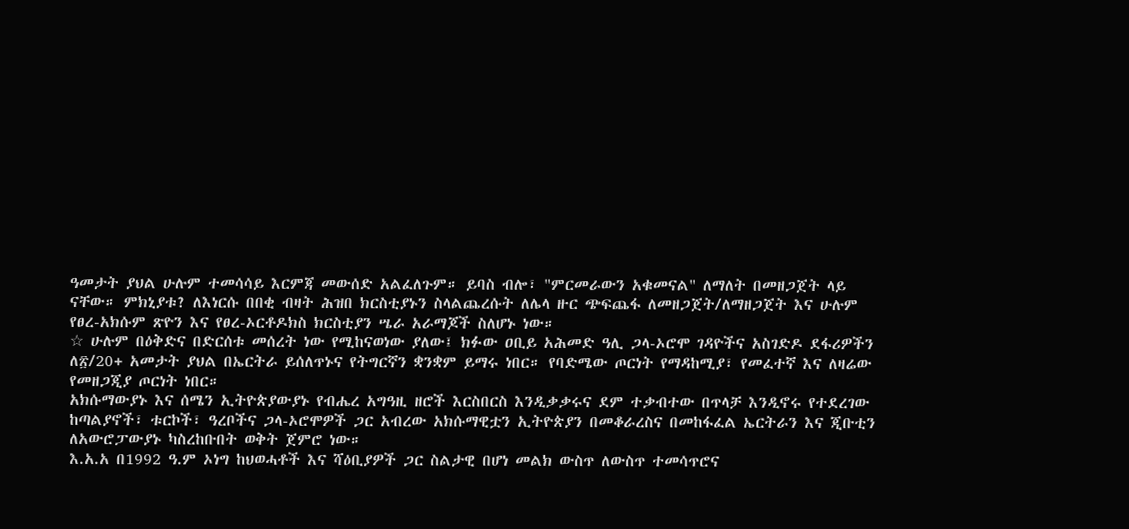ዓመታት ያህል ሁሉም ተመሳሳይ እርምጃ መውሰድ አልፈለጉም። ይባስ ብሎ፣ "ምርመራውን አቁመናል" ለማለት በመዘጋጀት ላይ ናቸው። ምክኒያቱ? ለእነርሱ በበቂ ብዛት ሕዝበ ክርስቲያኑን ስላልጨረሱት ለሌላ ዙር ጭፍጨፋ ለመዘጋጀት/ለማዘጋጀት እና ሁሉም የፀረ-አክሱም ጽዮን እና የፀረ-ኦርቶዶክስ ክርስቲያን ሤራ አራማጆች ስለሆኑ ነው።
☆ ሁሉም በዕቅድና በድርሰቱ መሰረት ነው የሚከናወነው ያለው፤ ክፉው ዐቢይ አሕመድ ዓሊ ጋላ-ኦሮሞ ገዳዮችና አስገድዶ ደፋሪዎችን ለ፳/20+ አመታት ያህል በኤርትራ ይሰለጥኑና የትግርኛን ቋንቋም ይማሩ ነበር። የባድሜው ጦርነት የማዳከሚያ፣ የመፈተኛ እና ለዛሬው የመዘጋጂያ ጦርነት ነበር።
አክሱማውያኑ እና ሰሜን ኢትዮጵያውያኑ የብሔረ አግዓዚ ዘሮች እርስበርስ እንዲቃቃሩና ደም ተቃብተው በጥላቻ እንዲኖሩ የተደረገው ከጣልያኖች፣ ቱርኮች፣ ዓረቦችና ጋላ-ኦሮሞዎች ጋር አብረው አክሱማዊቷን ኢትዮጵያን በመቆራረስና በመከፋፈል ኤርትራን እና ጂቡቲን ለአውሮፓውያኑ ካስረከቡበት ወቅት ጀምሮ ነው።
እ.አ.አ በ1992 ዓ.ም ኦነግ ከህወሓቶች እና ሻዕቢያዎች ጋር ስልታዊ በሆነ መልክ ውስጥ ለውስጥ ተመሳጥሮና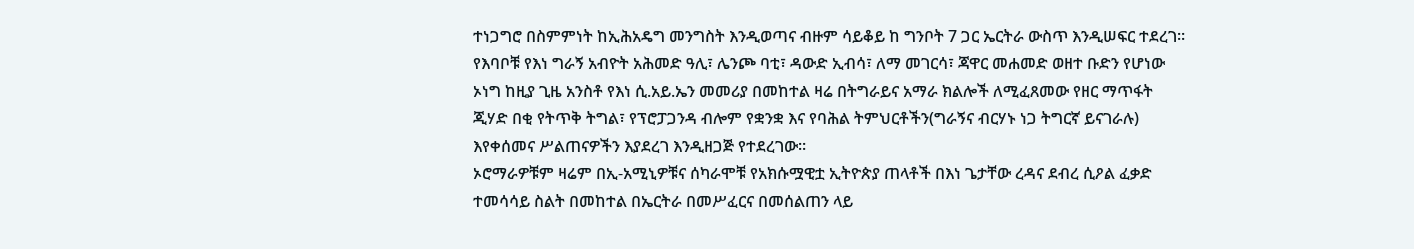ተነጋግሮ በስምምነት ከኢሕአዴግ መንግስት እንዲወጣና ብዙም ሳይቆይ ከ ግንቦት 7 ጋር ኤርትራ ውስጥ እንዲሠፍር ተደረገ። የእባቦቹ የእነ ግራኝ አብዮት አሕመድ ዓሊ፣ ሌንጮ ባቲ፣ ዳውድ ኢብሳ፣ ለማ መገርሳ፣ ጃዋር መሐመድ ወዘተ ቡድን የሆነው ኦነግ ከዚያ ጊዜ አንስቶ የእነ ሲ.አይ.ኤን መመሪያ በመከተል ዛሬ በትግራይና አማራ ክልሎች ለሚፈጸመው የዘር ማጥፋት ጂሃድ በቂ የትጥቅ ትግል፣ የፕሮፓጋንዳ ብሎም የቋንቋ እና የባሕል ትምህርቶችን(ግራኝና ብርሃኑ ነጋ ትግርኛ ይናገራሉ) እየቀሰመና ሥልጠናዎችን እያደረገ እንዲዘጋጅ የተደረገው።
ኦሮማራዎቹም ዛሬም በኢ-አሚኒዎቹና ሰካራሞቹ የአክሱሟዊቷ ኢትዮጵያ ጠላቶች በእነ ጌታቸው ረዳና ደብረ ሲዖል ፈቃድ ተመሳሳይ ስልት በመከተል በኤርትራ በመሥፈርና በመሰልጠን ላይ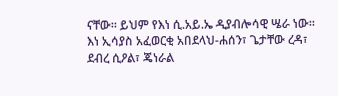ናቸው። ይህም የእነ ሲ.አይ.ኤ ዲያብሎሳዊ ሤራ ነው።
እነ ኢሳያስ አፈወርቂ አበደላህ-ሐሰን፣ ጌታቸው ረዳ፣ ደብረ ሲዖል፣ ጄነራል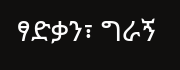ፃድቃን፣ ግራኝ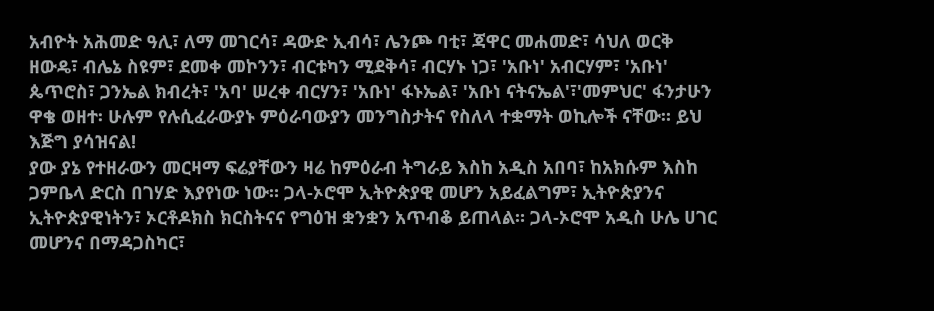አብዮት አሕመድ ዓሊ፣ ለማ መገርሳ፣ ዳውድ ኢብሳ፣ ሌንጮ ባቲ፣ ጃዋር መሐመድ፣ ሳህለ ወርቅ ዘውዴ፣ ብሌኔ ስዩም፣ ደመቀ መኮንን፣ ብርቱካን ሚደቅሳ፣ ብርሃኑ ነጋ፣ 'አቡነ' አብርሃም፣ 'አቡነ' ጴጥሮስ፣ ጋንኤል ክብረት፣ 'አባ' ሠረቀ ብርሃን፣ 'አቡነ' ፋኑኤል፣ 'አቡነ ናትናኤል'፣'መምህር' ፋንታሁን ዋቄ ወዘተ፡ ሁሉም የሉሲፈራውያኑ ምዕራባውያን መንግስታትና የስለላ ተቋማት ወኪሎች ናቸው። ይህ እጅግ ያሳዝናል!
ያው ያኔ የተዘራውን መርዛማ ፍሬያቸውን ዛሬ ከምዕራብ ትግራይ እስከ አዲስ አበባ፣ ከአክሱም እስከ ጋምቤላ ድርስ በገሃድ እያየነው ነው። ጋላ-ኦሮሞ ኢትዮጵያዊ መሆን አይፈልግም፣ ኢትዮጵያንና ኢትዮጵያዊነትን፣ ኦርቶዶክስ ክርስትናና የግዕዝ ቋንቋን አጥብቆ ይጠላል። ጋላ-ኦሮሞ አዲስ ሁሌ ሀገር መሆንና በማዳጋስካር፣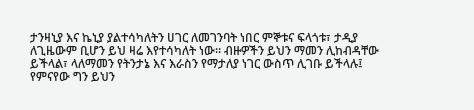ታንዛኒያ እና ኬኒያ ያልተሳካለትን ሀገር ለመገንባት ነበር ምኞቱና ፍላጎቱ፣ ታዲያ ለጊዜውም ቢሆን ይህ ዛሬ እየተሳካለት ነው። ብዙዎችን ይህን ማመን ሊከብዳቸው ይችላል፣ ላለማመን የትንታኔ እና እራስን የማታለያ ነገር ውስጥ ሊገቡ ይችላሉ፤ የምናየው ግን ይህን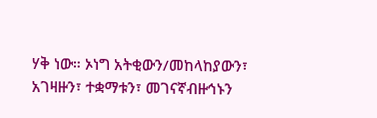ሃቅ ነው። ኦነግ አትቂውን/መከላከያውን፣ አገዛዙን፣ ተቋማቱን፣ መገናኛብዙኅኑን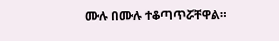ሙሉ በሙሉ ተቆጣጥሯቸዋል።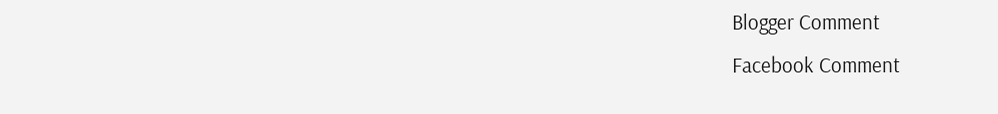Blogger Comment
Facebook Comment